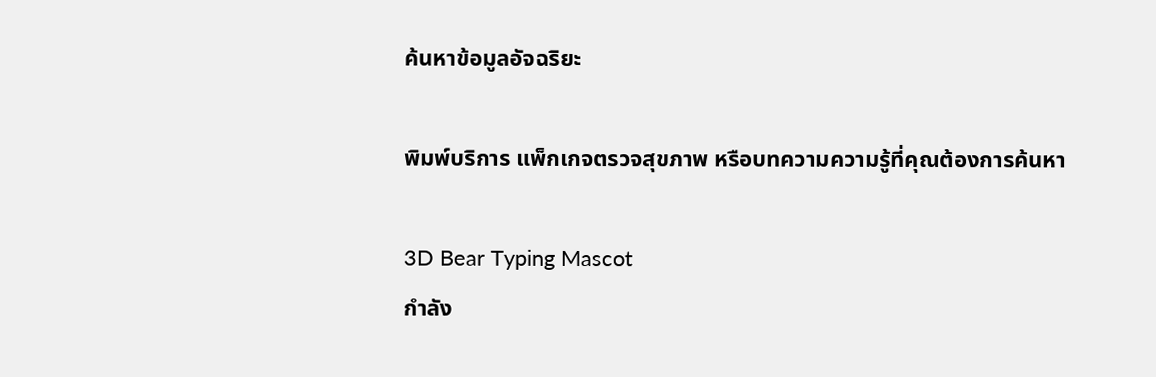ค้นหาข้อมูลอัจฉริยะ

พิมพ์บริการ แพ็กเกจตรวจสุขภาพ หรือบทความความรู้ที่คุณต้องการค้นหา

3D Bear Typing Mascot
กำลัง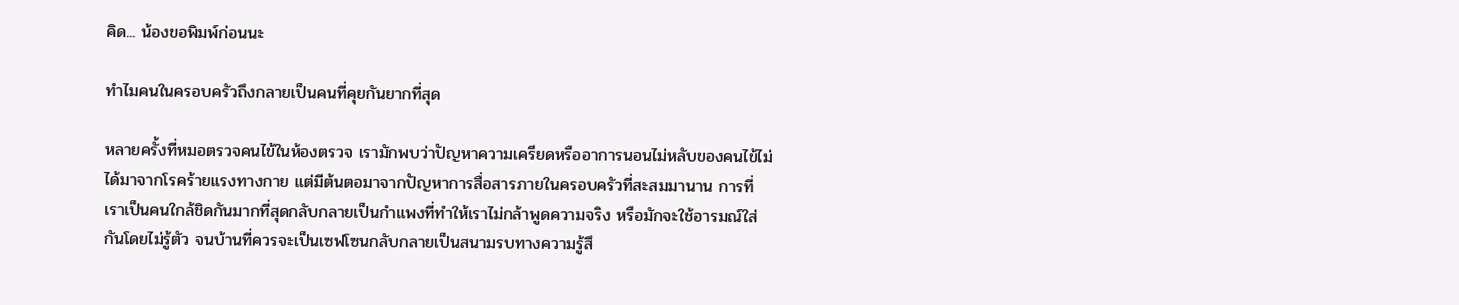คิด... น้องขอพิมพ์ก่อนนะ

ทำไมคนในครอบครัวถึงกลายเป็นคนที่คุยกันยากที่สุด

หลายครั้งที่หมอตรวจคนไข้ในห้องตรวจ เรามักพบว่าปัญหาความเครียดหรืออาการนอนไม่หลับของคนไข้ไม่ได้มาจากโรคร้ายแรงทางกาย แต่มีต้นตอมาจากปัญหาการสื่อสารภายในครอบครัวที่สะสมมานาน การที่เราเป็นคนใกล้ชิดกันมากที่สุดกลับกลายเป็นกำแพงที่ทำให้เราไม่กล้าพูดความจริง หรือมักจะใช้อารมณ์ใส่กันโดยไม่รู้ตัว จนบ้านที่ควรจะเป็นเซฟโซนกลับกลายเป็นสนามรบทางความรู้สึ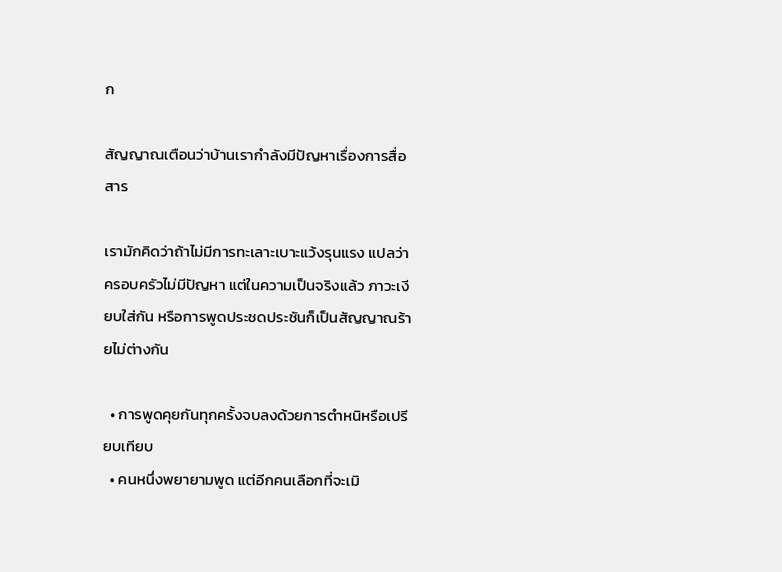ก

สัญญาณเตือนว่าบ้านเรากำลังมีปัญหาเรื่องการสื่อสาร

เรามักคิดว่าถ้าไม่มีการทะเลาะเบาะแว้งรุนแรง แปลว่าครอบครัวไม่มีปัญหา แต่ในความเป็นจริงแล้ว ภาวะเงียบใส่กัน หรือการพูดประชดประชันก็เป็นสัญญาณร้ายไม่ต่างกัน

  • การพูดคุยกันทุกครั้งจบลงด้วยการตำหนิหรือเปรียบเทียบ
  • คนหนึ่งพยายามพูด แต่อีกคนเลือกที่จะเมิ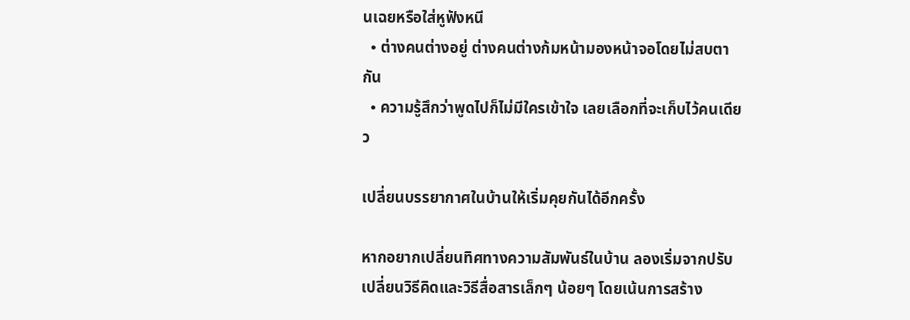นเฉยหรือใส่หูฟังหนี
  • ต่างคนต่างอยู่ ต่างคนต่างก้มหน้ามองหน้าจอโดยไม่สบตากัน
  • ความรู้สึกว่าพูดไปก็ไม่มีใครเข้าใจ เลยเลือกที่จะเก็บไว้คนเดียว

เปลี่ยนบรรยากาศในบ้านให้เริ่มคุยกันได้อีกครั้ง

หากอยากเปลี่ยนทิศทางความสัมพันธ์ในบ้าน ลองเริ่มจากปรับเปลี่ยนวิธีคิดและวิธีสื่อสารเล็กๆ น้อยๆ โดยเน้นการสร้าง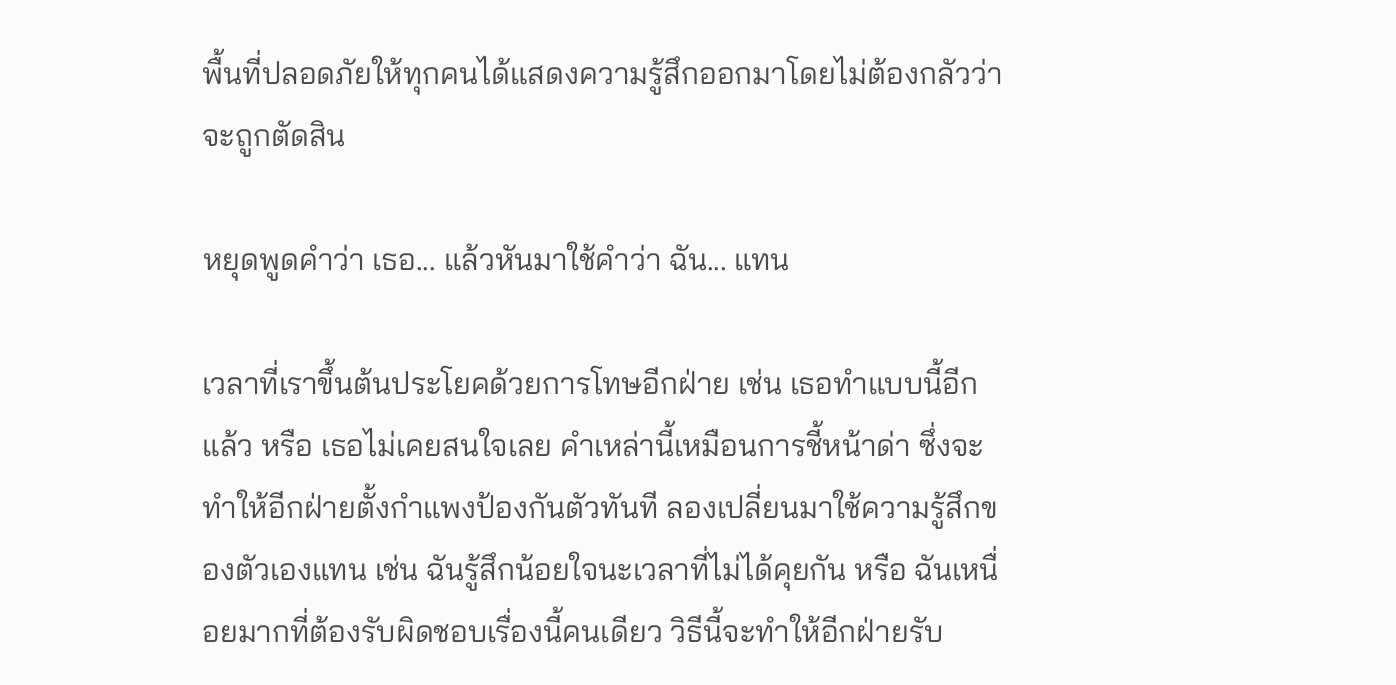พื้นที่ปลอดภัยให้ทุกคนได้แสดงความรู้สึกออกมาโดยไม่ต้องกลัวว่าจะถูกตัดสิน

หยุดพูดคำว่า เธอ... แล้วหันมาใช้คำว่า ฉัน... แทน

เวลาที่เราขึ้นต้นประโยคด้วยการโทษอีกฝ่าย เช่น เธอทำแบบนี้อีกแล้ว หรือ เธอไม่เคยสนใจเลย คำเหล่านี้เหมือนการชี้หน้าด่า ซึ่งจะทำให้อีกฝ่ายตั้งกำแพงป้องกันตัวทันที ลองเปลี่ยนมาใช้ความรู้สึกของตัวเองแทน เช่น ฉันรู้สึกน้อยใจนะเวลาที่ไม่ได้คุยกัน หรือ ฉันเหนื่อยมากที่ต้องรับผิดชอบเรื่องนี้คนเดียว วิธีนี้จะทำให้อีกฝ่ายรับ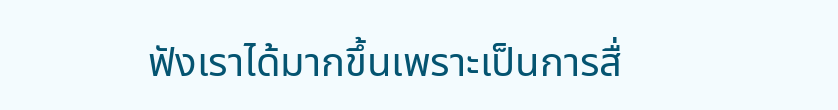ฟังเราได้มากขึ้นเพราะเป็นการสื่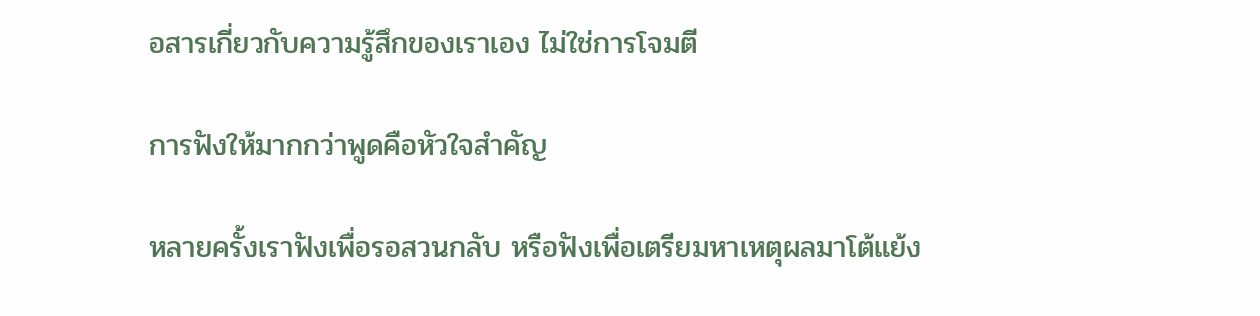อสารเกี่ยวกับความรู้สึกของเราเอง ไม่ใช่การโจมตี

การฟังให้มากกว่าพูดคือหัวใจสำคัญ

หลายครั้งเราฟังเพื่อรอสวนกลับ หรือฟังเพื่อเตรียมหาเหตุผลมาโต้แย้ง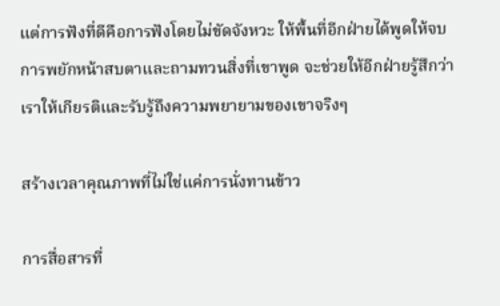แต่การฟังที่ดีคือการฟังโดยไม่ขัดจังหวะ ให้พื้นที่อีกฝ่ายได้พูดให้จบ การพยักหน้าสบตาและถามทวนสิ่งที่เขาพูด จะช่วยให้อีกฝ่ายรู้สึกว่าเราให้เกียรติและรับรู้ถึงความพยายามของเขาจริงๆ

สร้างเวลาคุณภาพที่ไม่ใช่แค่การนั่งทานข้าว

การสื่อสารที่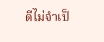ดีไม่จำเป็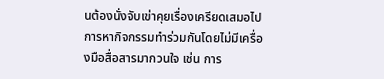นต้องนั่งจับเข่าคุยเรื่องเครียดเสมอไป การหากิจกรรมทำร่วมกันโดยไม่มีเครื่องมือสื่อสารมากวนใจ เช่น การ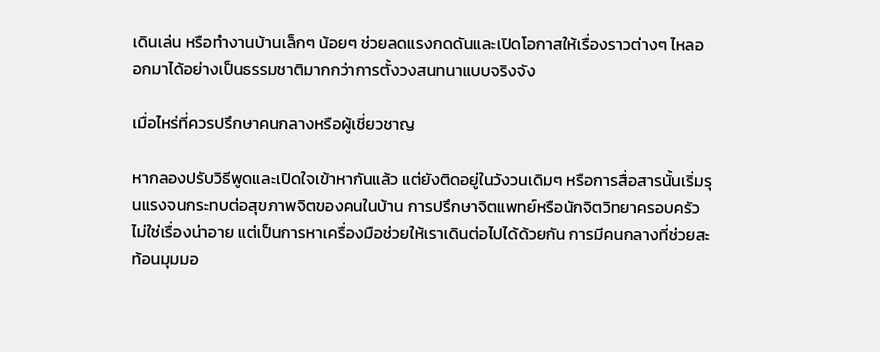เดินเล่น หรือทำงานบ้านเล็กๆ น้อยๆ ช่วยลดแรงกดดันและเปิดโอกาสให้เรื่องราวต่างๆ ไหลออกมาได้อย่างเป็นธรรมชาติมากกว่าการตั้งวงสนทนาแบบจริงจัง

เมื่อไหร่ที่ควรปรึกษาคนกลางหรือผู้เชี่ยวชาญ

หากลองปรับวิธีพูดและเปิดใจเข้าหากันแล้ว แต่ยังติดอยู่ในวังวนเดิมๆ หรือการสื่อสารนั้นเริ่มรุนแรงจนกระทบต่อสุขภาพจิตของคนในบ้าน การปรึกษาจิตแพทย์หรือนักจิตวิทยาครอบครัวไม่ใช่เรื่องน่าอาย แต่เป็นการหาเครื่องมือช่วยให้เราเดินต่อไปได้ด้วยกัน การมีคนกลางที่ช่วยสะท้อนมุมมอ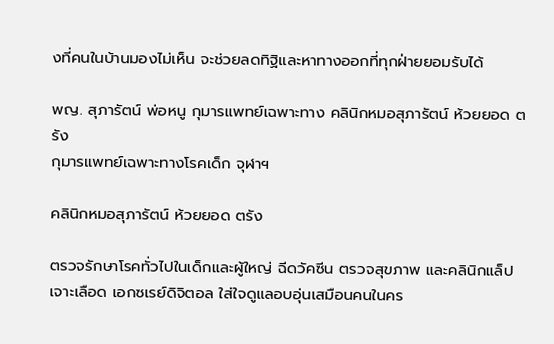งที่คนในบ้านมองไม่เห็น จะช่วยลดทิฐิและหาทางออกที่ทุกฝ่ายยอมรับได้

พญ. สุภารัตน์ พ่อหนู กุมารแพทย์เฉพาะทาง คลินิกหมอสุภารัตน์ ห้วยยอด ตรัง
กุมารแพทย์เฉพาะทางโรคเด็ก จุฬาฯ

คลินิกหมอสุภารัตน์ ห้วยยอด ตรัง

ตรวจรักษาโรคทั่วไปในเด็กและผู้ใหญ่ ฉีดวัคซีน ตรวจสุขภาพ และคลินิกแล็ปเจาะเลือด เอกซเรย์ดิจิตอล ใส่ใจดูแลอบอุ่นเสมือนคนในคร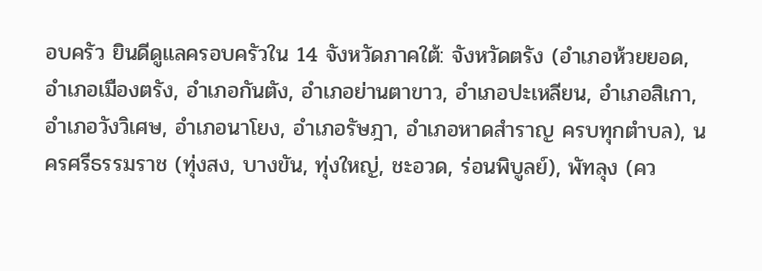อบครัว ยินดีดูแลครอบครัวใน 14 จังหวัดภาคใต้: จังหวัดตรัง (อำเภอห้วยยอด, อำเภอเมืองตรัง, อำเภอกันตัง, อำเภอย่านตาขาว, อำเภอปะเหลียน, อำเภอสิเกา, อำเภอวังวิเศษ, อำเภอนาโยง, อำเภอรัษฎา, อำเภอหาดสำราญ ครบทุกตำบล), นครศรีธรรมราช (ทุ่งสง, บางขัน, ทุ่งใหญ่, ชะอวด, ร่อนพิบูลย์), พัทลุง (คว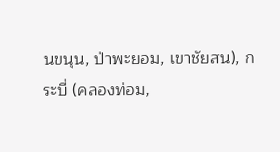นขนุน, ป่าพะยอม, เขาชัยสน), กระบี่ (คลองท่อม,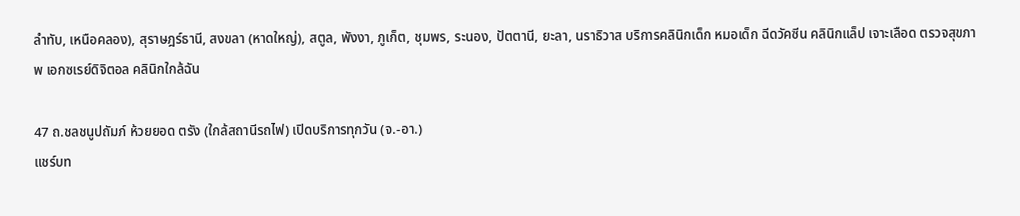ลำทับ, เหนือคลอง), สุราษฎร์ธานี, สงขลา (หาดใหญ่), สตูล, พังงา, ภูเก็ต, ชุมพร, ระนอง, ปัตตานี, ยะลา, นราธิวาส บริการคลินิกเด็ก หมอเด็ก ฉีดวัคซีน คลินิกแล็ป เจาะเลือด ตรวจสุขภาพ เอกซเรย์ดิจิตอล คลินิกใกล้ฉัน

47 ถ.ชลชนูปถัมภ์ ห้วยยอด ตรัง (ใกล้สถานีรถไฟ) เปิดบริการทุกวัน (จ.-อา.)
แชร์บท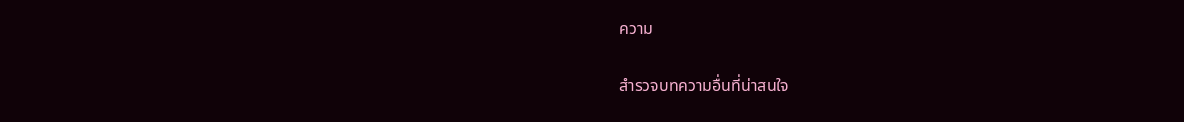ความ

สำรวจบทความอื่นที่น่าสนใจ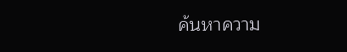ค้นหาความ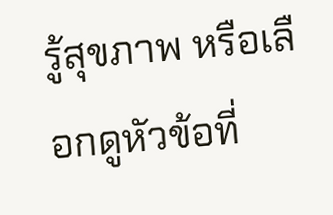รู้สุขภาพ หรือเลือกดูหัวข้อที่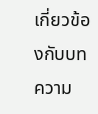เกี่ยวข้องกับบทความ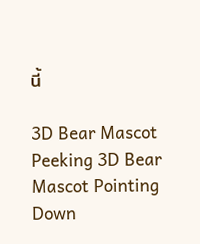นี้

3D Bear Mascot Peeking 3D Bear Mascot Pointing Down